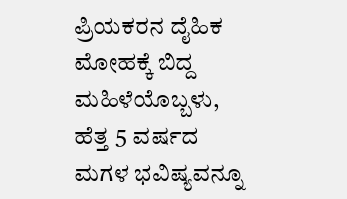ಪ್ರಿಯಕರನ ದೈಹಿಕ ಮೋಹಕ್ಕೆ ಬಿದ್ದ ಮಹಿಳೆಯೊಬ್ಬಳು, ಹೆತ್ತ 5 ವರ್ಷದ ಮಗಳ ಭವಿಷ್ಯವನ್ನೂ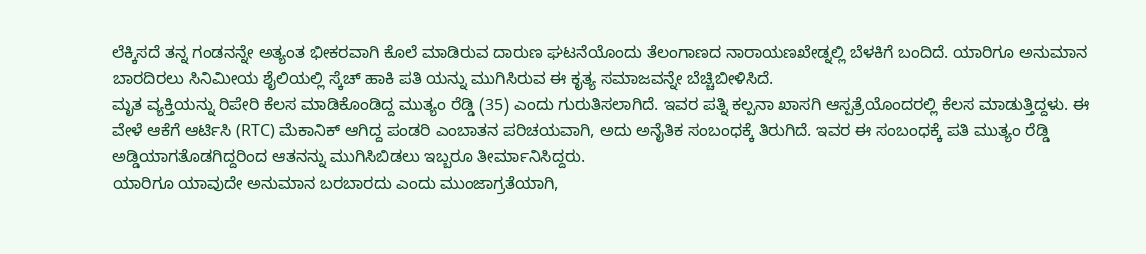ಲೆಕ್ಕಿಸದೆ ತನ್ನ ಗಂಡನನ್ನೇ ಅತ್ಯಂತ ಭೀಕರವಾಗಿ ಕೊಲೆ ಮಾಡಿರುವ ದಾರುಣ ಘಟನೆಯೊಂದು ತೆಲಂಗಾಣದ ನಾರಾಯಣಖೇಡ್ನಲ್ಲಿ ಬೆಳಕಿಗೆ ಬಂದಿದೆ. ಯಾರಿಗೂ ಅನುಮಾನ ಬಾರದಿರಲು ಸಿನಿಮೀಯ ಶೈಲಿಯಲ್ಲಿ ಸ್ಕೆಚ್ ಹಾಕಿ ಪತಿ ಯನ್ನು ಮುಗಿಸಿರುವ ಈ ಕೃತ್ಯ ಸಮಾಜವನ್ನೇ ಬೆಚ್ಚಿಬೀಳಿಸಿದೆ.
ಮೃತ ವ್ಯಕ್ತಿಯನ್ನು ರಿಪೇರಿ ಕೆಲಸ ಮಾಡಿಕೊಂಡಿದ್ದ ಮುತ್ಯಂ ರೆಡ್ಡಿ (35) ಎಂದು ಗುರುತಿಸಲಾಗಿದೆ. ಇವರ ಪತ್ನಿ ಕಲ್ಪನಾ ಖಾಸಗಿ ಆಸ್ಪತ್ರೆಯೊಂದರಲ್ಲಿ ಕೆಲಸ ಮಾಡುತ್ತಿದ್ದಳು. ಈ ವೇಳೆ ಆಕೆಗೆ ಆರ್ಟಿಸಿ (RTC) ಮೆಕಾನಿಕ್ ಆಗಿದ್ದ ಪಂಡರಿ ಎಂಬಾತನ ಪರಿಚಯವಾಗಿ, ಅದು ಅನೈತಿಕ ಸಂಬಂಧಕ್ಕೆ ತಿರುಗಿದೆ. ಇವರ ಈ ಸಂಬಂಧಕ್ಕೆ ಪತಿ ಮುತ್ಯಂ ರೆಡ್ಡಿ ಅಡ್ಡಿಯಾಗತೊಡಗಿದ್ದರಿಂದ ಆತನನ್ನು ಮುಗಿಸಿಬಿಡಲು ಇಬ್ಬರೂ ತೀರ್ಮಾನಿಸಿದ್ದರು.
ಯಾರಿಗೂ ಯಾವುದೇ ಅನುಮಾನ ಬರಬಾರದು ಎಂದು ಮುಂಜಾಗ್ರತೆಯಾಗಿ,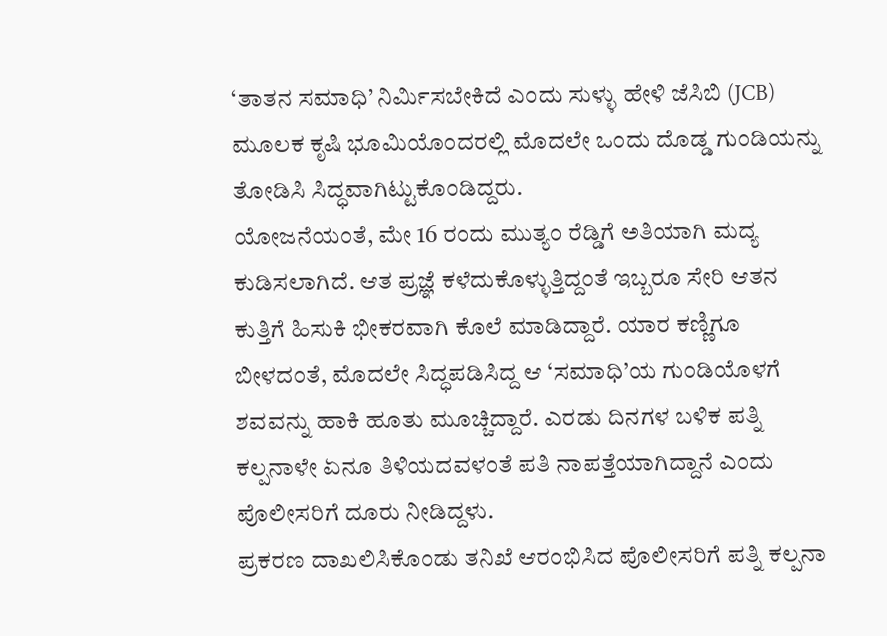‘ತಾತನ ಸಮಾಧಿ’ ನಿರ್ಮಿಸಬೇಕಿದೆ ಎಂದು ಸುಳ್ಳು ಹೇಳಿ ಜೆಸಿಬಿ (JCB) ಮೂಲಕ ಕೃಷಿ ಭೂಮಿಯೊಂದರಲ್ಲಿ ಮೊದಲೇ ಒಂದು ದೊಡ್ಡ ಗುಂಡಿಯನ್ನು ತೋಡಿಸಿ ಸಿದ್ಧವಾಗಿಟ್ಟುಕೊಂಡಿದ್ದರು.
ಯೋಜನೆಯಂತೆ, ಮೇ 16 ರಂದು ಮುತ್ಯಂ ರೆಡ್ಡಿಗೆ ಅತಿಯಾಗಿ ಮದ್ಯ ಕುಡಿಸಲಾಗಿದೆ. ಆತ ಪ್ರಜ್ಞೆ ಕಳೆದುಕೊಳ್ಳುತ್ತಿದ್ದಂತೆ ಇಬ್ಬರೂ ಸೇರಿ ಆತನ ಕುತ್ತಿಗೆ ಹಿಸುಕಿ ಭೀಕರವಾಗಿ ಕೊಲೆ ಮಾಡಿದ್ದಾರೆ. ಯಾರ ಕಣ್ಣಿಗೂ ಬೀಳದಂತೆ, ಮೊದಲೇ ಸಿದ್ಧಪಡಿಸಿದ್ದ ಆ ‘ಸಮಾಧಿ’ಯ ಗುಂಡಿಯೊಳಗೆ ಶವವನ್ನು ಹಾಕಿ ಹೂತು ಮೂಚ್ಚಿದ್ದಾರೆ. ಎರಡು ದಿನಗಳ ಬಳಿಕ ಪತ್ನಿ ಕಲ್ಪನಾಳೇ ಏನೂ ತಿಳಿಯದವಳಂತೆ ಪತಿ ನಾಪತ್ತೆಯಾಗಿದ್ದಾನೆ ಎಂದು ಪೊಲೀಸರಿಗೆ ದೂರು ನೀಡಿದ್ದಳು.
ಪ್ರಕರಣ ದಾಖಲಿಸಿಕೊಂಡು ತನಿಖೆ ಆರಂಭಿಸಿದ ಪೊಲೀಸರಿಗೆ ಪತ್ನಿ ಕಲ್ಪನಾ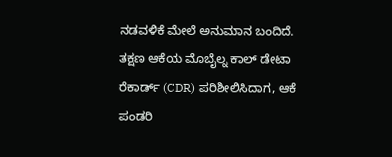ನಡವಳಿಕೆ ಮೇಲೆ ಅನುಮಾನ ಬಂದಿದೆ. ತಕ್ಷಣ ಆಕೆಯ ಮೊಬೈಲ್ನ ಕಾಲ್ ಡೇಟಾ ರೆಕಾರ್ಡ್ (CDR) ಪರಿಶೀಲಿಸಿದಾಗ, ಆಕೆ ಪಂಡರಿ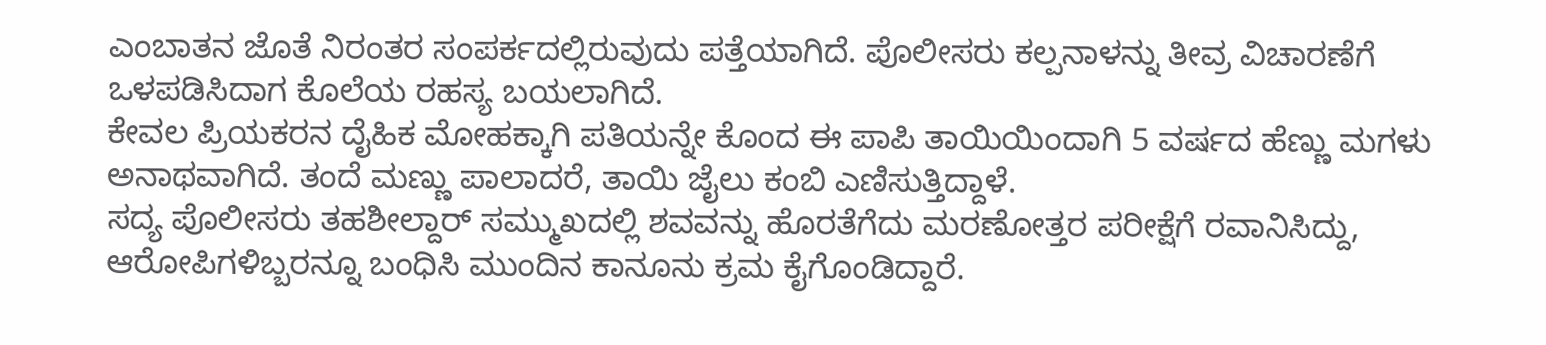ಎಂಬಾತನ ಜೊತೆ ನಿರಂತರ ಸಂಪರ್ಕದಲ್ಲಿರುವುದು ಪತ್ತೆಯಾಗಿದೆ. ಪೊಲೀಸರು ಕಲ್ಪನಾಳನ್ನು ತೀವ್ರ ವಿಚಾರಣೆಗೆ ಒಳಪಡಿಸಿದಾಗ ಕೊಲೆಯ ರಹಸ್ಯ ಬಯಲಾಗಿದೆ.
ಕೇವಲ ಪ್ರಿಯಕರನ ದೈಹಿಕ ಮೋಹಕ್ಕಾಗಿ ಪತಿಯನ್ನೇ ಕೊಂದ ಈ ಪಾಪಿ ತಾಯಿಯಿಂದಾಗಿ 5 ವರ್ಷದ ಹೆಣ್ಣು ಮಗಳು ಅನಾಥವಾಗಿದೆ. ತಂದೆ ಮಣ್ಣು ಪಾಲಾದರೆ, ತಾಯಿ ಜೈಲು ಕಂಬಿ ಎಣಿಸುತ್ತಿದ್ದಾಳೆ.
ಸದ್ಯ ಪೊಲೀಸರು ತಹಶೀಲ್ದಾರ್ ಸಮ್ಮುಖದಲ್ಲಿ ಶವವನ್ನು ಹೊರತೆಗೆದು ಮರಣೋತ್ತರ ಪರೀಕ್ಷೆಗೆ ರವಾನಿಸಿದ್ದು, ಆರೋಪಿಗಳಿಬ್ಬರನ್ನೂ ಬಂಧಿಸಿ ಮುಂದಿನ ಕಾನೂನು ಕ್ರಮ ಕೈಗೊಂಡಿದ್ದಾರೆ.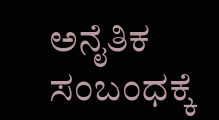ಅನೈತಿಕ ಸಂಬಂಧಕ್ಕೆ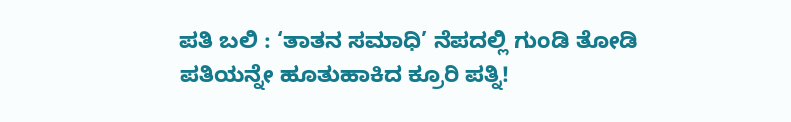ಪತಿ ಬಲಿ : ‘ತಾತನ ಸಮಾಧಿ’ ನೆಪದಲ್ಲಿ ಗುಂಡಿ ತೋಡಿ ಪತಿಯನ್ನೇ ಹೂತುಹಾಕಿದ ಕ್ರೂರಿ ಪತ್ನಿ!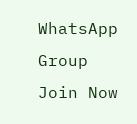WhatsApp Group
Join Now